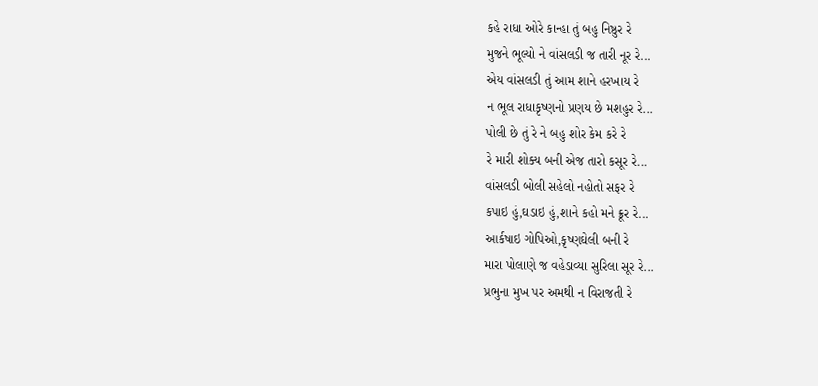કહે રાધા ઓરે કાન્હા તું બહુ નિષ્ઠુર રે
મુજને ભૂલ્યો ને વાંસલડી જ તારી નૂર રે...
એય વાંસલડી તું આમ શાને હરખાય રે
ન ભૂલ રાધાકૃષ્ણનો પ્રણય છે મશહુર રે...
પોલી છે તું રે ને બહુ શોર કેમ કરે રે
રે મારી શોક્ય બની એજ તારો કસૂર રે...
વાંસલડી બોલી સહેલો નહોતો સફર રે
કપાઇ હું,ઘડાઇ હું,શાને કહો મને ક્રૂર રે...
આર્કષાઇ ગોપિઓ,કૃષ્ણઘેલી બની રે
મારા પોલાણે જ વહેડાવ્યા સુરિલા સૂર રે...
પ્રભુના મુખ પર અમથી ન વિરાજતી રે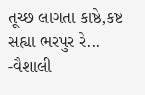તૂચ્છ લાગતા કાષ્ઠે,કષ્ટ સહ્યા ભરપુર રે...
-વૈશાલી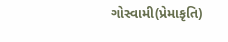ગોસ્વામી(પ્રેમાકૃતિ)